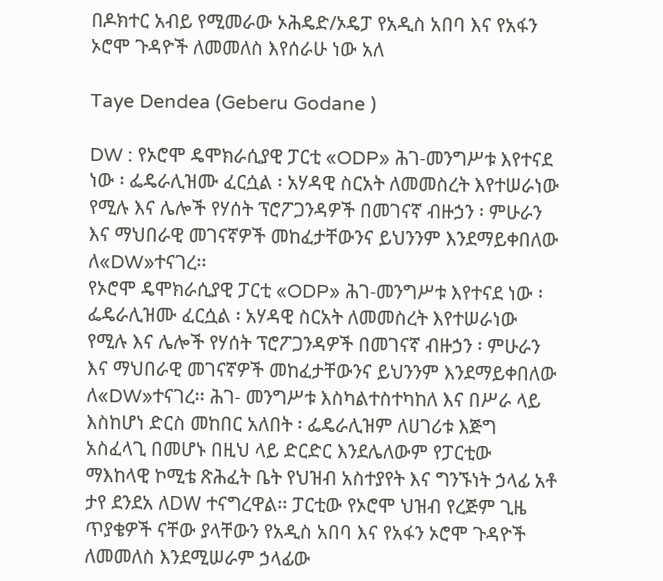በዶክተር አብይ የሚመራው ኦሕዴድ/ኦዴፓ የአዲስ አበባ እና የአፋን ኦሮሞ ጉዳዮች ለመመለስ እየሰራሁ ነው አለ

Taye Dendea (Geberu Godane )

DW : የኦሮሞ ዴሞክራሲያዊ ፓርቲ «ODP» ሕገ-መንግሥቱ እየተናደ ነው ፡ ፌዴራሊዝሙ ፈርሷል ፡ አሃዳዊ ስርአት ለመመስረት እየተሠራነው የሚሉ እና ሌሎች የሃሰት ፕሮፖጋንዳዎች በመገናኛ ብዙኃን ፡ ምሁራን እና ማህበራዊ መገናኛዎች መከፈታቸውንና ይህንንም እንደማይቀበለው ለ«DW»ተናገረ፡፡
የኦሮሞ ዴሞክራሲያዊ ፓርቲ «ODP» ሕገ-መንግሥቱ እየተናደ ነው ፡ ፌዴራሊዝሙ ፈርሷል ፡ አሃዳዊ ስርአት ለመመስረት እየተሠራነው የሚሉ እና ሌሎች የሃሰት ፕሮፖጋንዳዎች በመገናኛ ብዙኃን ፡ ምሁራን እና ማህበራዊ መገናኛዎች መከፈታቸውንና ይህንንም እንደማይቀበለው ለ«DW»ተናገረ፡፡ ሕገ- መንግሥቱ እስካልተስተካከለ እና በሥራ ላይ እስከሆነ ድርስ መከበር አለበት ፡ ፌዴራሊዝም ለሀገሪቱ እጅግ አስፈላጊ በመሆኑ በዚህ ላይ ድርድር እንደሌለውም የፓርቲው ማእከላዊ ኮሚቴ ጽሕፈት ቤት የህዝብ አስተያየት እና ግንኙነት ኃላፊ አቶ ታየ ደንደአ ለDW ተናግረዋል፡፡ ፓርቲው የኦሮሞ ህዝብ የረጅም ጊዜ ጥያቄዎች ናቸው ያላቸውን የአዲስ አበባ እና የአፋን ኦሮሞ ጉዳዮች ለመመለስ እንደሚሠራም ኃላፊው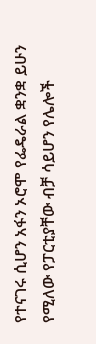የተናገሩ ሲሆን አፋን ኦሮሞ የፌዴራል ቋንቋ ይሁን የሚለው የፓርቲያቸው ብቻ ሳይሆን የሌሎች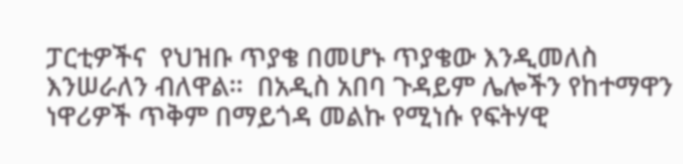ፓርቲዎችና  የህዝቡ ጥያቄ በመሆኑ ጥያቄው እንዲመለስ እንሠራለን ብለዋል፡፡  በአዲስ አበባ ጉዳይም ሌሎችን የከተማዋን ነዋሪዎች ጥቅም በማይጎዳ መልኩ የሚነሱ የፍትሃዊ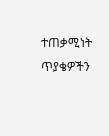ተጠቃሚነት ጥያቄዎችን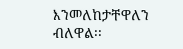እንመለከታቸዋለን ብለዋል፡፡